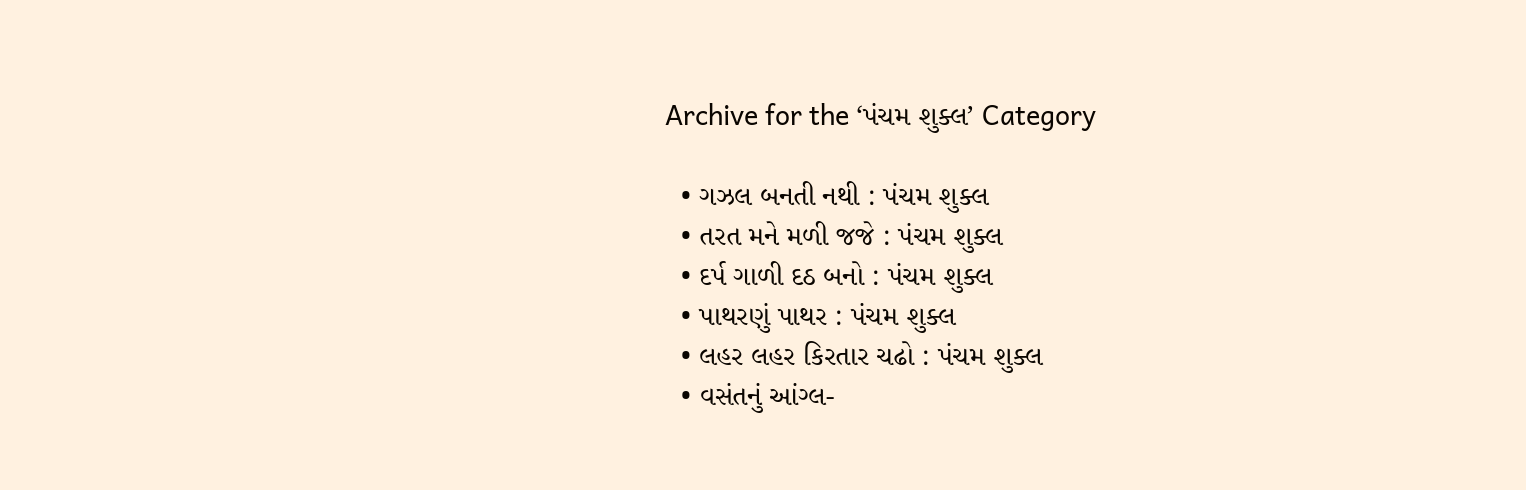Archive for the ‘પંચમ શુક્લ’ Category

  • ગઝલ બનતી નથી : પંચમ શુક્લ
  • તરત મને મળી જજે : પંચમ શુક્લ
  • દર્પ ગાળી દઠ બનો : પંચમ શુક્લ
  • પાથરણું પાથર : પંચમ શુક્લ
  • લહર લહર કિરતાર ચઢો : પંચમ શુક્લ
  • વસંતનું આંગ્લ-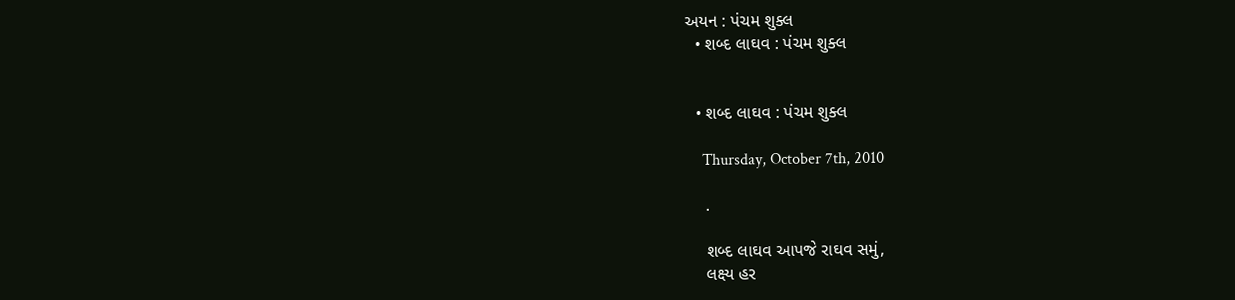અયન : પંચમ શુક્લ
  • શબ્દ લાઘવ : પંચમ શુક્લ


  • શબ્દ લાઘવ : પંચમ શુક્લ

    Thursday, October 7th, 2010

    .

    શબ્દ લાઘવ આપજે રાઘવ સમું,
    લક્ષ્ય હર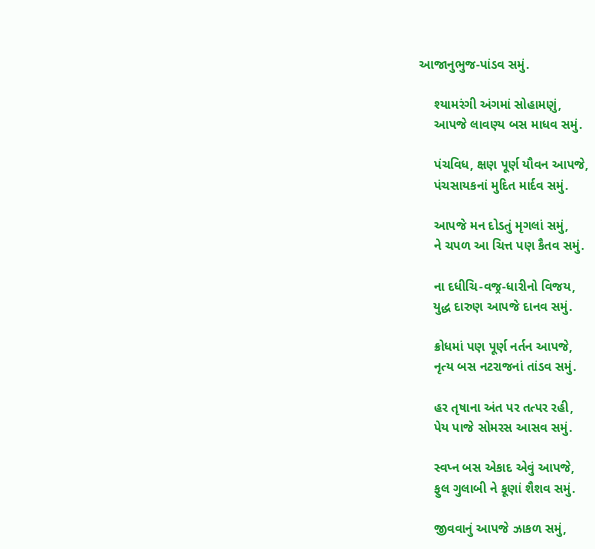આજાનુભુજ-પાંડવ સમું.

    શ્યામરંગી અંગમાં સોહામણું,
    આપજે લાવણ્ય બસ માધવ સમું.

    પંચવિધ, ક્ષણ પૂર્ણ યૌવન આપજે,
    પંચસાયકનાં મુદિત માર્દવ સમું.

    આપજે મન દોડતું મૃગલાં સમું,
    ને ચપળ આ ચિત્ત પણ કૈતવ સમું.

    ના દધીચિ-વજ્ર-ધારીનો વિજય,
    યુદ્ધ દારુણ આપજે દાનવ સમું.

    ક્રોધમાં પણ પૂર્ણ નર્તન આપજે,
    નૃત્ય બસ નટરાજનાં તાંડવ સમું.

    હર તૃષાના અંત પર તત્પર રહી,
    પેય પાજે સોમરસ આસવ સમું.

    સ્વપ્ન બસ એકાદ એવું આપજે,
    ફુલ ગુલાબી ને કૂણાં શૈશવ સમું.

    જીવવાનું આપજે ઝાકળ સમું,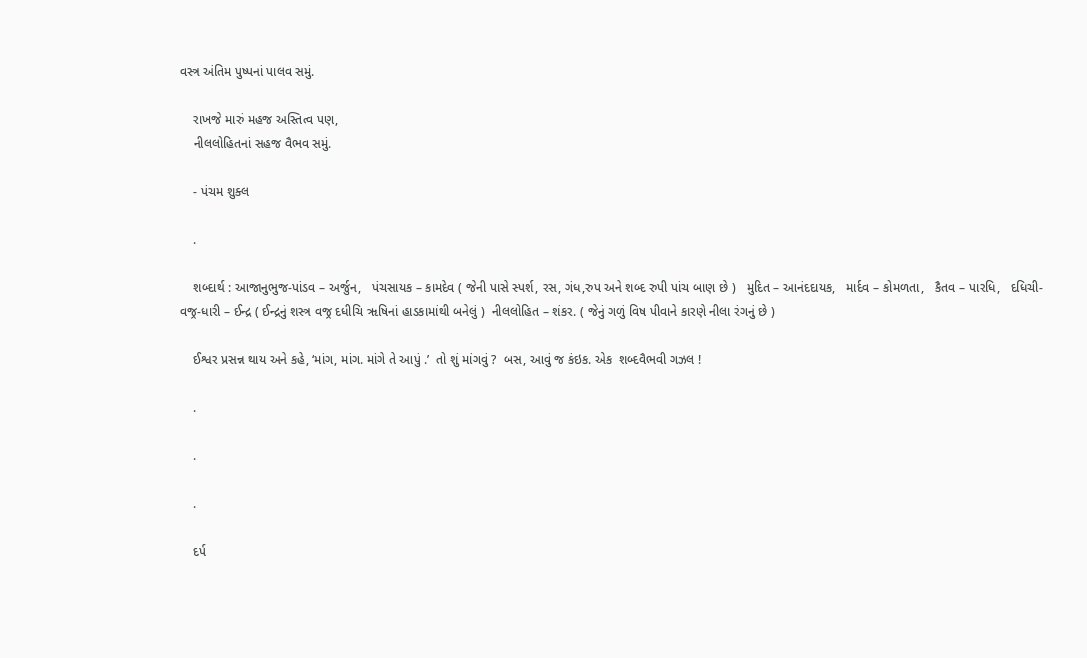વસ્ત્ર અંતિમ પુષ્પનાં પાલવ સમું.

    રાખજે મારું મહજ અસ્તિત્વ પણ,
    નીલલોહિતનાં સહજ વૈભવ સમું.

    - પંચમ શુક્લ

    .

    શબ્દાર્થ : આજાનુભુજ-પાંડવ – અર્જુન,   પંચસાયક – કામદેવ ( જેની પાસે સ્પર્શ, રસ, ગંધ,રુપ અને શબ્દ રુપી પાંચ બાણ છે )   મુદિત – આનંદદાયક,   માર્દવ – કોમળતા,   કૈતવ – પારધિ,   દધિચી-વજ્ર-ધારી – ઈન્દ્ર ( ઈન્દ્રનું શસ્ત્ર વજ્ર દધીચિ ૠષિનાં હાડકામાંથી બનેલું )  નીલલોહિત – શંકર. ( જેનું ગળું વિષ પીવાને કારણે નીલા રંગનું છે )

    ઈશ્વર પ્રસન્ન થાય અને કહે, ‘માંગ, માંગ. માંગે તે આપું .’  તો શું માંગવું ?  બસ, આવું જ કંઇક. એક  શબ્દવૈભવી ગઝલ !

    .

    .

    .

    દર્પ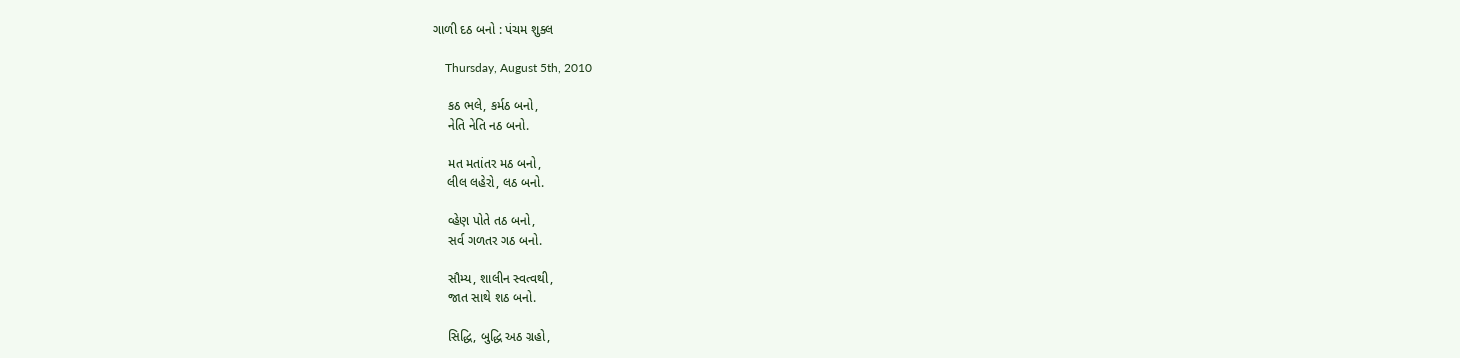ગાળી દઠ બનો : પંચમ શુક્લ

    Thursday, August 5th, 2010

    કઠ ભલે, કર્મઠ બનો,
    નેતિ નેતિ નઠ બનો.

    મત મતાંતર મઠ બનો,
    લીલ લહેરો, લઠ બનો.

    વ્હેણ પોતે તઠ બનો,
    સર્વ ગળતર ગઠ બનો.

    સૌમ્ય, શાલીન સ્વત્વથી,
    જાત સાથે શઠ બનો.

    સિદ્ધિ, બુદ્ધિ અઠ ગ્રહો,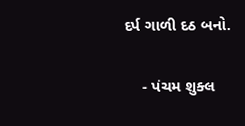દર્પ ગાળી દઠ બનો.

    - પંચમ શુક્લ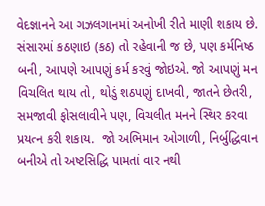વેદજ્ઞાનને આ ગઝલગાનમાં અનોખી રીતે માણી શકાય છે. સંસારમાં કઠણાઇ (કઠ) તો રહેવાની જ છે, પણ કર્મનિષ્ઠ બની, આપણે આપણું કર્મ કરવું જોઇએ. જો આપણું મન વિચલિત થાય તો, થોડું શઠપણું દાખવી, જાતને છેતરી, સમજાવી ફોસલાવીને પણ, વિચલીત મનને સ્થિર કરવા પ્રયત્ન કરી શકાય.  જો અભિમાન ઓગાળી, નિર્બુદ્ધિવાન બનીએ તો અષ્ટસિદ્ધિ પામતાં વાર નથી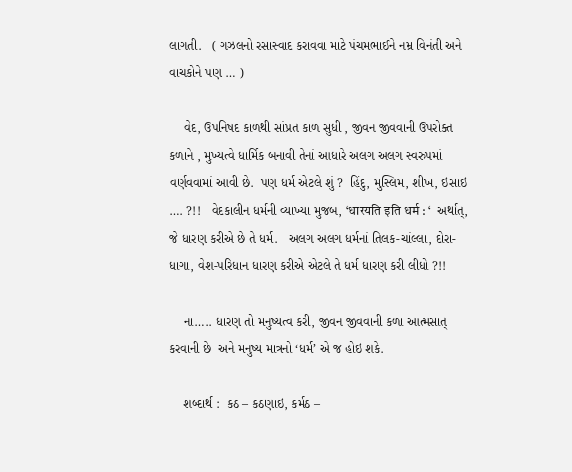લાગતી.   ( ગઝલનો રસાસ્વાદ કરાવવા માટે પંચમભાઈને નમ્ર વિનંતી અને વાચકોને પણ … )

    વેદ, ઉપનિષદ કાળથી સાંપ્રત કાળ સુધી , જીવન જીવવાની ઉપરોક્ત કળાને , મુખ્યત્વે ધાર્મિક બનાવી તેનાં આધારે અલગ અલગ સ્વરુપમાં વર્ણવવામાં આવી છે.  પણ ધર્મ એટલે શું ?  હિંદુ, મુસ્લિમ, શીખ, ઇસાઇ …. ?!!   વેદકાલીન ધર્મની વ્યાખ્યા મુજબ, ‘धारयति इति धर्म : ‘  અર્થાત્‌,  જે ધારણ કરીએ છે તે ધર્મ.   અલગ અલગ ધર્મનાં તિલક-ચાંલ્લા, દોરા-ધાગા, વેશ-પરિધાન ધારણ કરીએ એટલે તે ધર્મ ધારણ કરી લીધો ?!!

    ના….. ધારણ તો મનુષ્યત્વ કરી, જીવન જીવવાની કળા આત્મસાત્‌ કરવાની છે  અને મનુષ્ય માત્રનો ‘ધર્મ’ એ જ હોઇ શકે.

    શબ્દાર્થ :  કઠ – કઠણાઇ, કર્મઠ –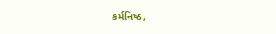કર્મનિષ્ઠ,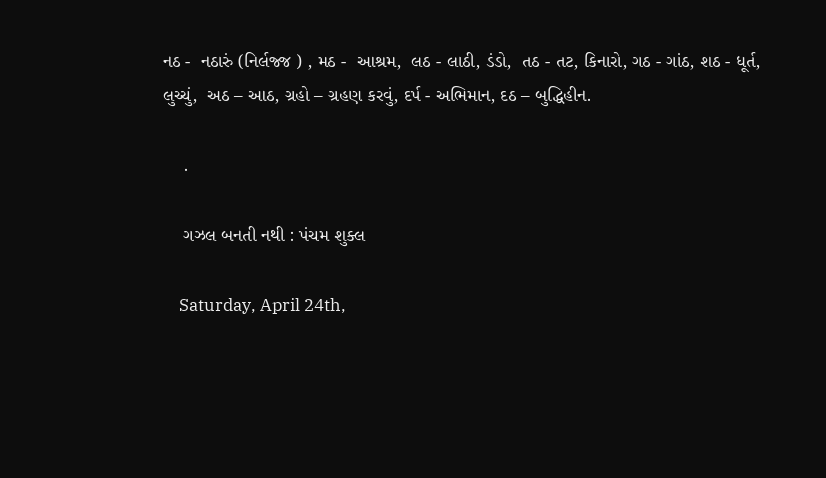નઠ -  નઠારું (નિર્લજ્જ ) , મઠ -  આશ્રમ,  લઠ - લાઠી, ડંડો,  તઠ - તટ, કિનારો, ગઠ - ગાંઠ, શઠ - ધૂર્ત, લુચ્ચું,  અઠ – આઠ, ગ્રહો – ગ્રહણ કરવું, દર્પ - અભિમાન, દઠ – બુદ્ધિહીન.

    .

    ગઝલ બનતી નથી : પંચમ શુક્લ

    Saturday, April 24th,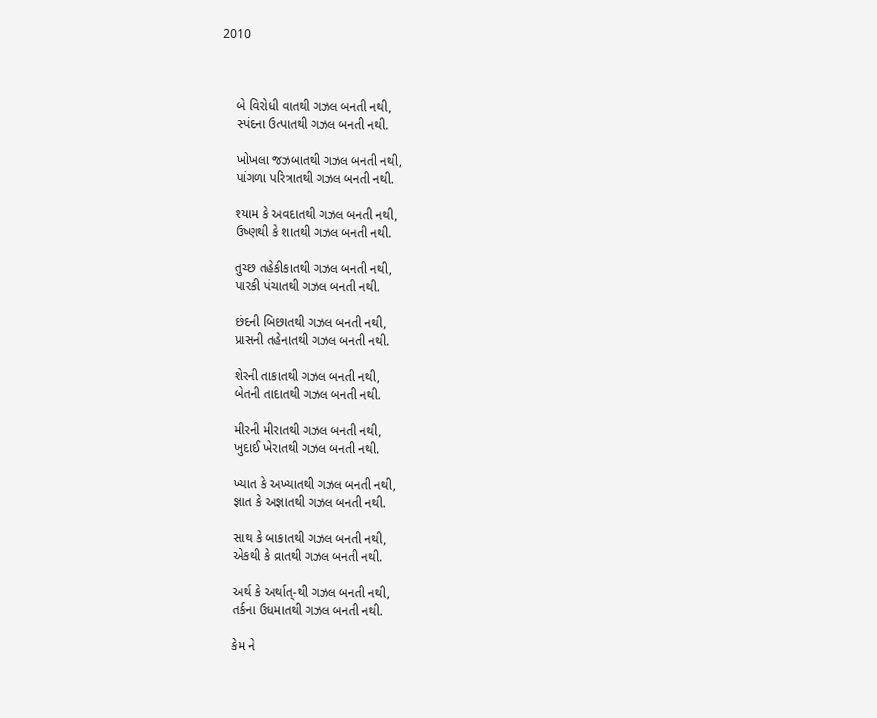2010



    બે વિરોધી વાતથી ગઝલ બનતી નથી,
    સ્પંદના ઉત્પાતથી ગઝલ બનતી નથી.

    ખોખલા જઝબાતથી ગઝલ બનતી નથી,
    પાંગળા પરિત્રાતથી ગઝલ બનતી નથી.

    શ્યામ કે અવદાતથી ગઝલ બનતી નથી,
    ઉષ્ણથી કે શાતથી ગઝલ બનતી નથી.

    તુચ્છ તહેકીકાતથી ગઝલ બનતી નથી,
    પારકી પંચાતથી ગઝલ બનતી નથી.

    છંદની બિછાતથી ગઝલ બનતી નથી,
    પ્રાસની તહેનાતથી ગઝલ બનતી નથી.

    શેરની તાકાતથી ગઝલ બનતી નથી,
    બેતની તાદાતથી ગઝલ બનતી નથી.

    મીરની મીરાતથી ગઝલ બનતી નથી,
    ખુદાઈ ખેરાતથી ગઝલ બનતી નથી.

    ખ્યાત કે અખ્યાતથી ગઝલ બનતી નથી,
    જ્ઞાત કે અજ્ઞાતથી ગઝલ બનતી નથી.

    સાથ કે બાકાતથી ગઝલ બનતી નથી,
    એકથી કે વ્રાતથી ગઝલ બનતી નથી.

    અર્થ કે અર્થાત્-થી ગઝલ બનતી નથી,
    તર્કના ઉધમાતથી ગઝલ બનતી નથી.

    કેમ ને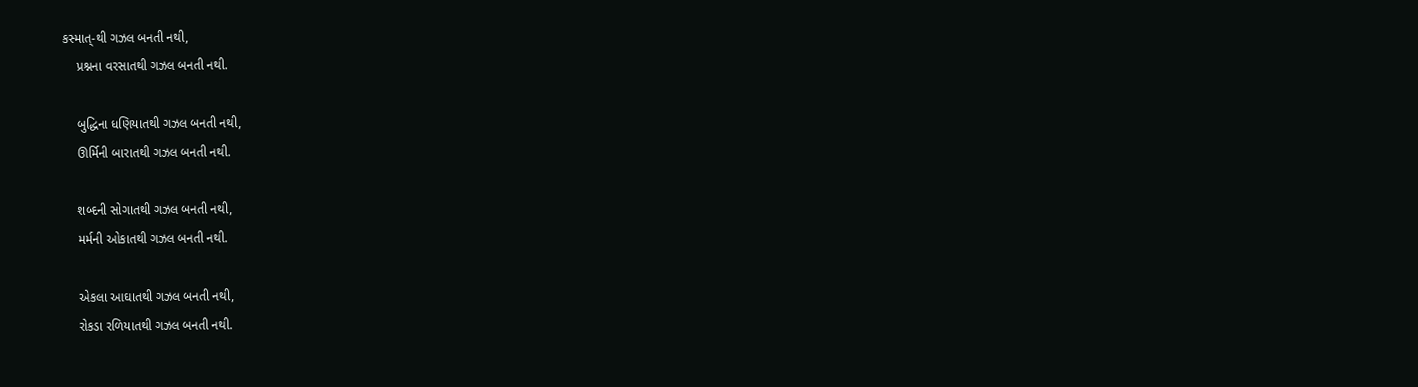કસ્માત્-થી ગઝલ બનતી નથી,
    પ્રશ્નના વરસાતથી ગઝલ બનતી નથી.

    બુદ્ધિના ધણિયાતથી ગઝલ બનતી નથી,
    ઊર્મિની બારાતથી ગઝલ બનતી નથી.

    શબ્દની સોગાતથી ગઝલ બનતી નથી,
    મર્મની ઓકાતથી ગઝલ બનતી નથી.

    એકલા આઘાતથી ગઝલ બનતી નથી,
    રોકડા રળિયાતથી ગઝલ બનતી નથી.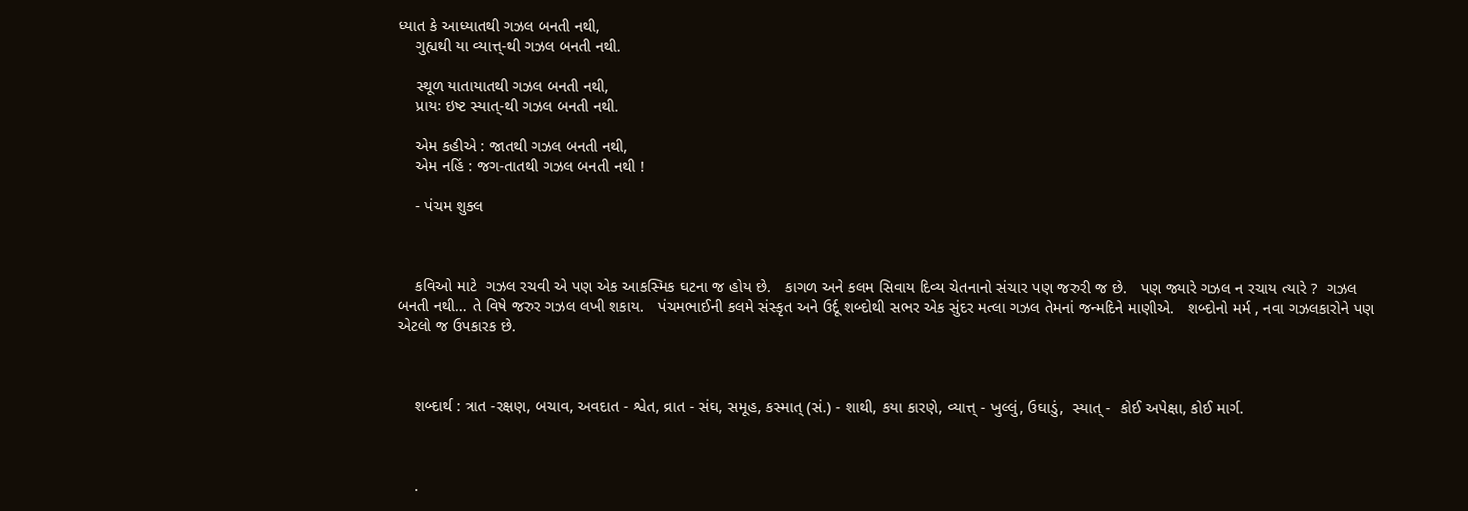ધ્યાત કે આધ્યાતથી ગઝલ બનતી નથી,
    ગુહ્યથી યા વ્યાત્ત્-થી ગઝલ બનતી નથી.

    સ્થૂળ યાતાયાતથી ગઝલ બનતી નથી,
    પ્રાયઃ ઇષ્ટ સ્યાત્-થી ગઝલ બનતી નથી.

    એમ કહીએ : જાતથી ગઝલ બનતી નથી,
    એમ નહિં : જગ-તાતથી ગઝલ બનતી નથી !

    - પંચમ શુક્લ



    કવિઓ માટે  ગઝલ રચવી એ પણ એક આકસ્મિક ઘટના જ હોય છે.   કાગળ અને કલમ સિવાય દિવ્ય ચેતનાનો સંચાર પણ જરુરી જ છે.   પણ જ્યારે ગઝલ ન રચાય ત્યારે ?  ગઝલ બનતી નથી… તે વિષે જરુર ગઝલ લખી શકાય.   પંચમભાઈની કલમે સંસ્કૃત અને ઉર્દૂ શબ્દોથી સભર એક સુંદર મત્લા ગઝલ તેમનાં જન્મદિને માણીએ.   શબ્દોનો મર્મ , નવા ગઝલકારોને પણ એટલો જ ઉપકારક છે.



    શબ્દાર્થ : ત્રાત -રક્ષણ, બચાવ, અવદાત - શ્વેત, વ્રાત - સંઘ, સમૂહ, કસ્માત્ (સં.) - શાથી, કયા કારણે, વ્યાત્ત્ - ખુલ્લું, ઉઘાડું,  સ્યાત્ -  કોઈ અપેક્ષા, કોઈ માર્ગ.



    .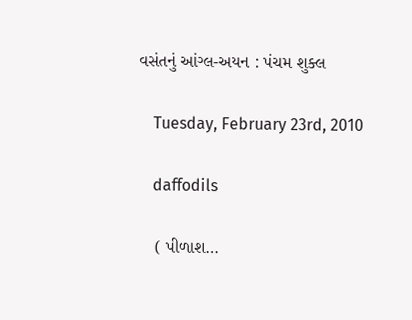વસંતનું આંગ્લ-અયન : પંચમ શુક્લ

    Tuesday, February 23rd, 2010

    daffodils

    ( પીળાશ…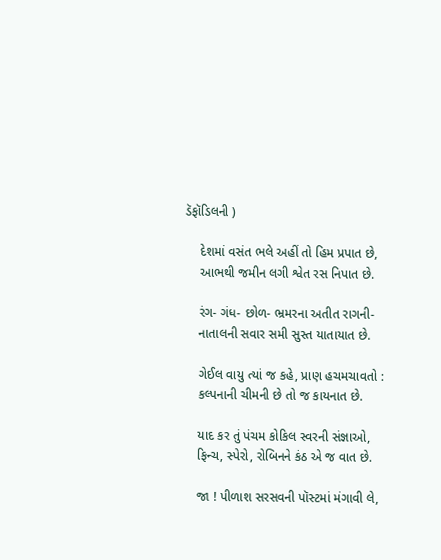ડૅફૉડિલની )

    દેશમાં વસંત ભલે અહીં તો હિમ પ્રપાત છે,
    આભથી જમીન લગી શ્વેત રસ નિપાત છે.

    રંગ- ગંધ- છોળ- ભ્રમરના અતીત રાગની-
    નાતાલની સવાર સમી સુસ્ત યાતાયાત છે.

    ગેઈલ વાયુ ત્યાં જ કહે, પ્રાણ હચમચાવતો :
    કલ્પનાની ચીમની છે તો જ કાયનાત છે.

    યાદ કર તું પંચમ કોકિલ સ્વરની સંજ્ઞાઓ,
    ફિન્ચ, સ્પેરો, રોબિનને કંઠ એ જ વાત છે.

    જા ! પીળાશ સરસવની પૉસ્ટમાં મંગાવી લે,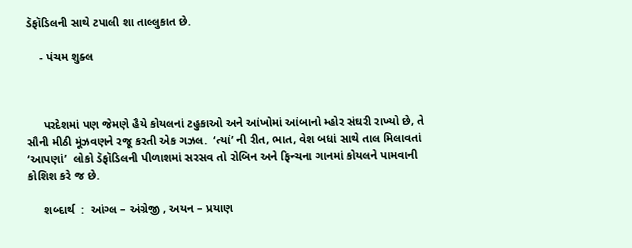ડૅફૉડિલની સાથે ટપાલી શા તાલ્લુકાત છે.

    - પંચમ શુક્લ



     પરદેશમાં પણ જેમણે હૈયે કોયલનાં ટહુકાઓ અને આંખોમાં આંબાનો મ્હોર સંઘરી રાખ્યો છે, તે સૌની મીઠી મૂંઝવણને રજૂ કરતી એક ગઝલ.  ‘ત્યાં’ ની રીત, ભાત, વેશ બધાં સાથે તાલ મિલાવતાં ‘આપણાં’  લોકો ડૅફૉડિલની પીળાશમાં સરસવ તો રોબિન અને ફિન્ચના ગાનમાં કોયલને પામવાની કોશિશ કરે જ છે.

     શબ્દાર્થ  :  આંગ્લ – અંગ્રેજી , અયન – પ્રયાણ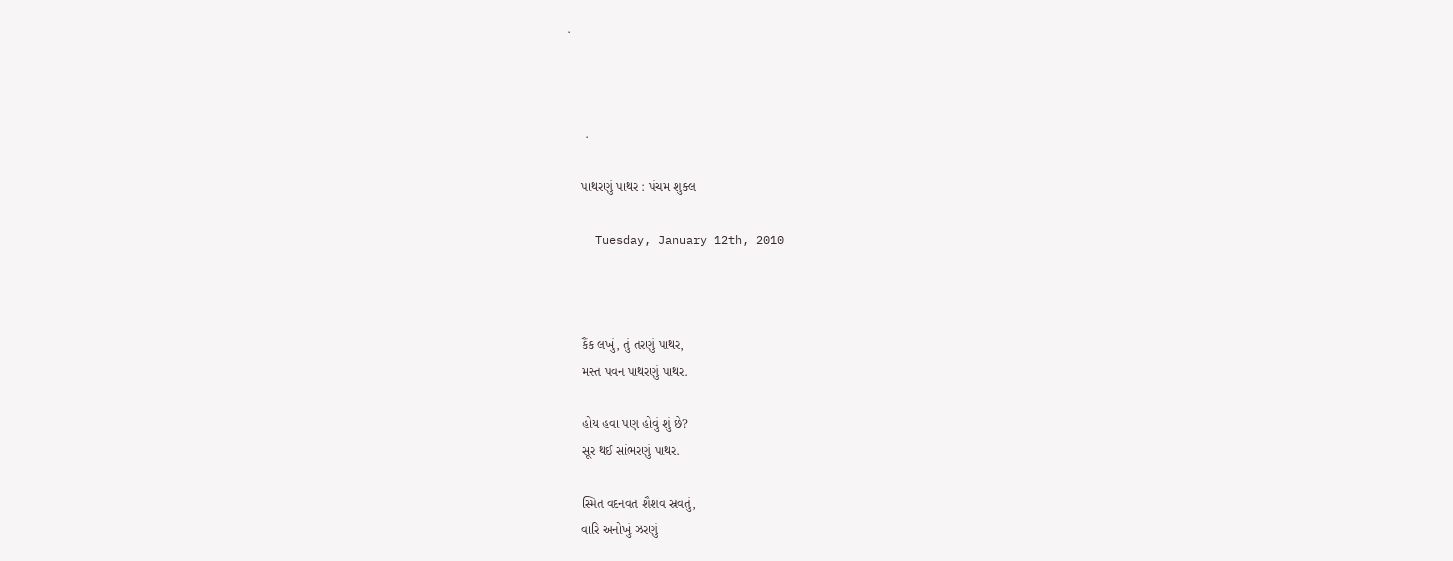.



     .

    પાથરણું પાથર : પંચમ શુક્લ

    Tuesday, January 12th, 2010



    કૈંક લખું, તું તરણું પાથર,
    મસ્ત પવન પાથરણું પાથર.

    હોય હવા પણ હોવું શું છે?
    સૂર થઈ સાંભરણું પાથર.

    સ્મિત વદનવત શૈશવ સ્રવતું,
    વારિ અનોખું ઝરણું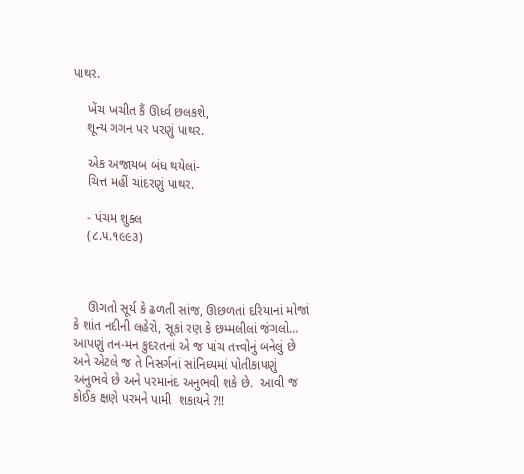પાથર.

    ખેંચ ખચીત કૈં ઊર્ધ્વ છલકશે,
    શૂન્ય ગગન પર પરણું પાથર.

    એક અજાયબ બંધ થયેલાં-
    ચિત્ત મહીં ચાંદરણું પાથર.

    - પંચમ શુક્લ
    (૮.૫.૧૯૯૩)



    ઊગતો સૂર્ય કે ઢળતી સાંજ, ઊછળતાં દરિયાનાં મોજાં કે શાંત નદીની લહેરો, સૂકાં રણ કે છમ્મલીલાં જંગલો… આપણું તન-મન કુદરતનાં એ જ પાંચ તત્ત્વોનું બનેલું છે અને એટલે જ તે નિસર્ગનાં સાંનિધ્યમાં પોતીકાપણું અનુભવે છે અને પરમાનંદ અનુભવી શકે છે.  આવી જ કોઈક ક્ષણે પરમને પામી  શકાયને ?!!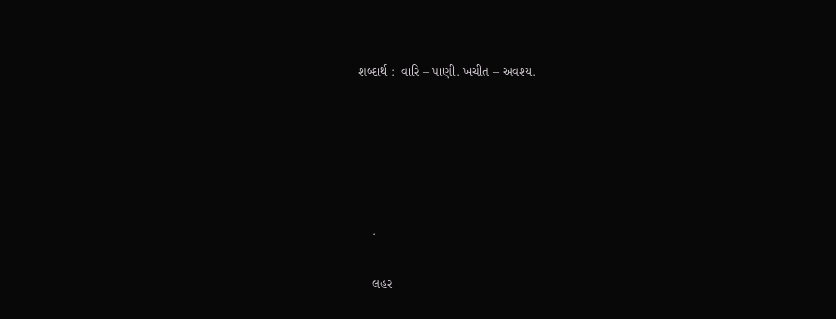શબ્દાર્થ :  વારિ – પાણી. ખચીત – અવશ્ય.





    .

    લહર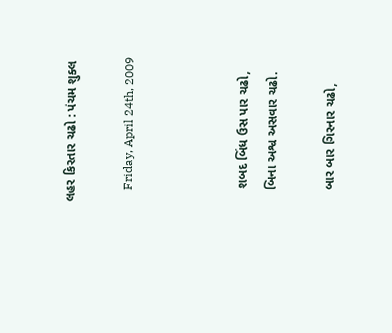લહર કિરતાર ચઢો : પંચમ શુક્લ

    Friday, April 24th, 2009



    શબદ બિંધ ઉસ પાર ચઢો,
    બિના અશ્વ અસવાર ચઢો.

    બાર બાર ગિરનાર ચઢો,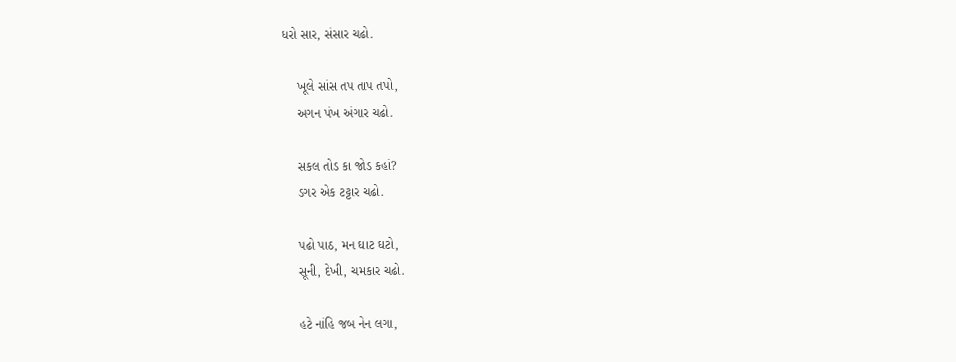ધરો સાર, સંસાર ચઢો.

    ખૂલે સાંસ તપ તાપ તપો,
    અગન પંખ અંગાર ચઢો.

    સકલ તોડ કા જોડ કહાં?
    ડગર એક ટટ્ટાર ચઢો.

    પઢો પાઠ, મન ઘાટ ઘટો,
    સૂની, દેખી, ચમકાર ચઢો.

    હટે નાંહિ જબ નેન લગા,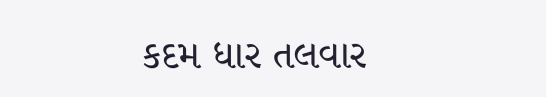કદમ ધાર તલવાર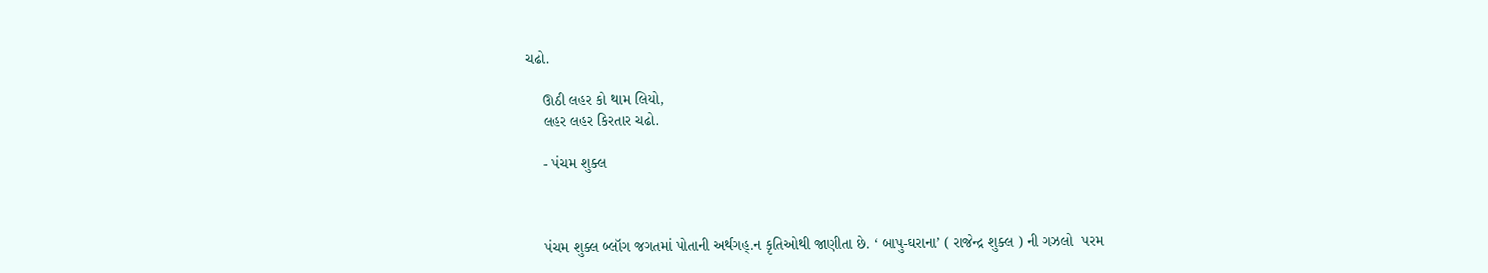ચઢો.

    ઊઠી લહર કો થામ લિયો,
    લહર લહર કિરતાર ચઢો.

    - પંચમ શુક્લ



    પંચમ શુક્લ બ્લૉગ જગતમાં પોતાની અર્થગહ્.ન કૃતિઓથી જાણીતા છે. ‘ બાપુ-ઘરાના’ ( રાજેન્દ્ર શુક્લ ) ની ગઝલો  પરમ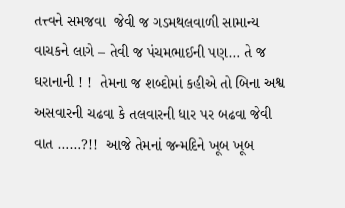તત્ત્વને સમજવા  જેવી જ ગડમથલવાળી સામાન્ય વાચકને લાગે – તેવી જ પંચમભાઈની પણ… તે જ ઘરાનાની ! !  તેમના જ શબ્દોમાં કહીએ તો બિના અશ્વ અસવારની ચઢવા કે તલવારની ધાર પર બઢવા જેવી વાત ……?!!  આજે તેમનાં જન્મદિને ખૂબ ખૂબ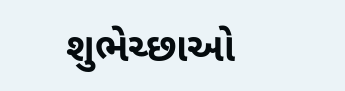શુભેચ્છાઓ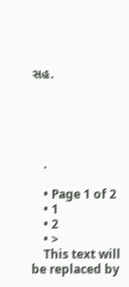સહ.





    .

    • Page 1 of 2
    • 1
    • 2
    • >
    This text will be replaced by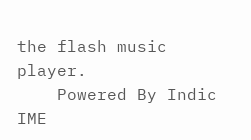the flash music player.
    Powered By Indic IME